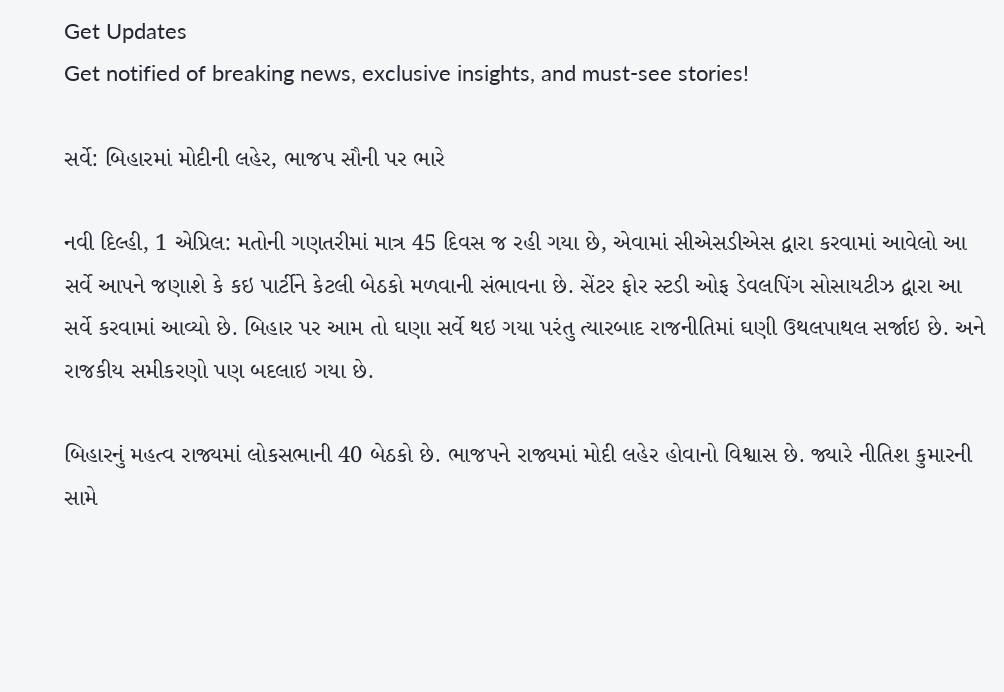Get Updates
Get notified of breaking news, exclusive insights, and must-see stories!

સર્વે: બિહારમાં મોદીની લહેર, ભાજપ સૌની પર ભારે

નવી દિલ્હી, 1 એપ્રિલ: મતોની ગણતરીમાં માત્ર 45 દિવસ જ રહી ગયા છે, એવામાં સીએસડીએસ દ્વારા કરવામાં આવેલો આ સર્વે આપને જણાશે કે કઇ પાર્ટીને કેટલી બેઠકો મળવાની સંભાવના છે. સેંટર ફોર સ્ટડી ઓફ ડેવલપિંગ સોસાયટીઝ દ્વારા આ સર્વે કરવામાં આવ્યો છે. બિહાર પર આમ તો ઘણા સર્વે થઇ ગયા પરંતુ ત્યારબાદ રાજનીતિમાં ઘણી ઉથલપાથલ સર્જાઇ છે. અને રાજકીય સમીકરણો પણ બદલાઇ ગયા છે.

બિહારનું મહત્વ રાજ્યમાં લોકસભાની 40 બેઠકો છે. ભાજપને રાજ્યમાં મોદી લહેર હોવાનો વિશ્વાસ છે. જ્યારે નીતિશ કુમારની સામે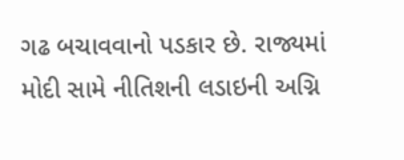ગઢ બચાવવાનો પડકાર છે. રાજ્યમાં મોદી સામે નીતિશની લડાઇની અગ્નિ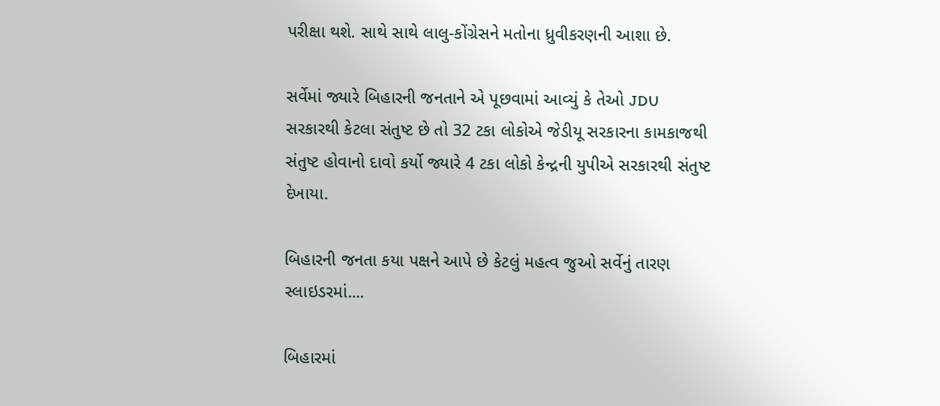પરીક્ષા થશે. સાથે સાથે લાલુ-કોંગ્રેસને મતોના ધ્રુવીકરણની આશા છે.

સર્વેમાં જ્યારે બિહારની જનતાને એ પૂછવામાં આવ્યું કે તેઓ JDU સરકારથી કેટલા સંતુષ્ટ છે તો 32 ટકા લોકોએ જેડીયૂ સરકારના કામકાજથી સંતુષ્ટ હોવાનો દાવો કર્યો જ્યારે 4 ટકા લોકો કેન્દ્રની યુપીએ સરકારથી સંતુષ્ટ દેખાયા.

બિહારની જનતા કયા પક્ષને આપે છે કેટલું મહત્વ જુઓ સર્વેનું તારણ સ્લાઇડરમાં....

બિહારમાં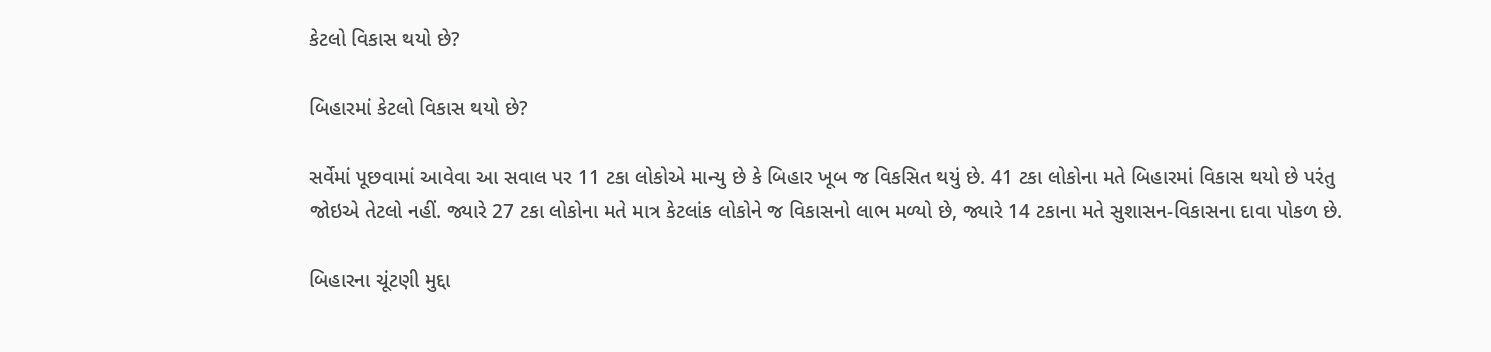કેટલો વિકાસ થયો છે?

બિહારમાં કેટલો વિકાસ થયો છે?

સર્વેમાં પૂછવામાં આવેવા આ સવાલ પર 11 ટકા લોકોએ માન્યુ છે કે બિહાર ખૂબ જ વિકસિત થયું છે. 41 ટકા લોકોના મતે બિહારમાં વિકાસ થયો છે પરંતુ જોઇએ તેટલો નહીં. જ્યારે 27 ટકા લોકોના મતે માત્ર કેટલાંક લોકોને જ વિકાસનો લાભ મળ્યો છે, જ્યારે 14 ટકાના મતે સુશાસન-વિકાસના દાવા પોકળ છે.

બિહારના ચૂંટણી મુદ્દા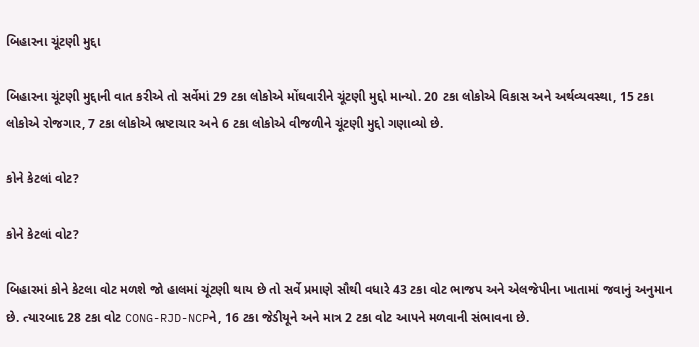બિહારના ચૂંટણી મુદ્દા

બિહારના ચૂંટણી મુદ્દાની વાત કરીએ તો સર્વેમાં 29 ટકા લોકોએ મોંઘવારીને ચૂંટણી મુદ્દો માન્યો. 20 ટકા લોકોએ વિકાસ અને અર્થવ્યવસ્થા, 15 ટકા લોકોએ રોજગાર, 7 ટકા લોકોએ ભ્રષ્ટાચાર અને 6 ટકા લોકોએ વીજળીને ચૂંટણી મુદ્દો ગણાવ્યો છે.

કોને કેટલાં વોટ?

કોને કેટલાં વોટ?

બિહારમાં કોને કેટલા વોટ મળશે જો હાલમાં ચૂંટણી થાય છે તો સર્વે પ્રમાણે સૌથી વધારે 43 ટકા વોટ ભાજપ અને એલજેપીના ખાતામાં જવાનું અનુમાન છે. ત્યારબાદ 28 ટકા વોટ CONG-RJD-NCPને, 16 ટકા જેડીયૂને અને માત્ર 2 ટકા વોટ આપને મળવાની સંભાવના છે.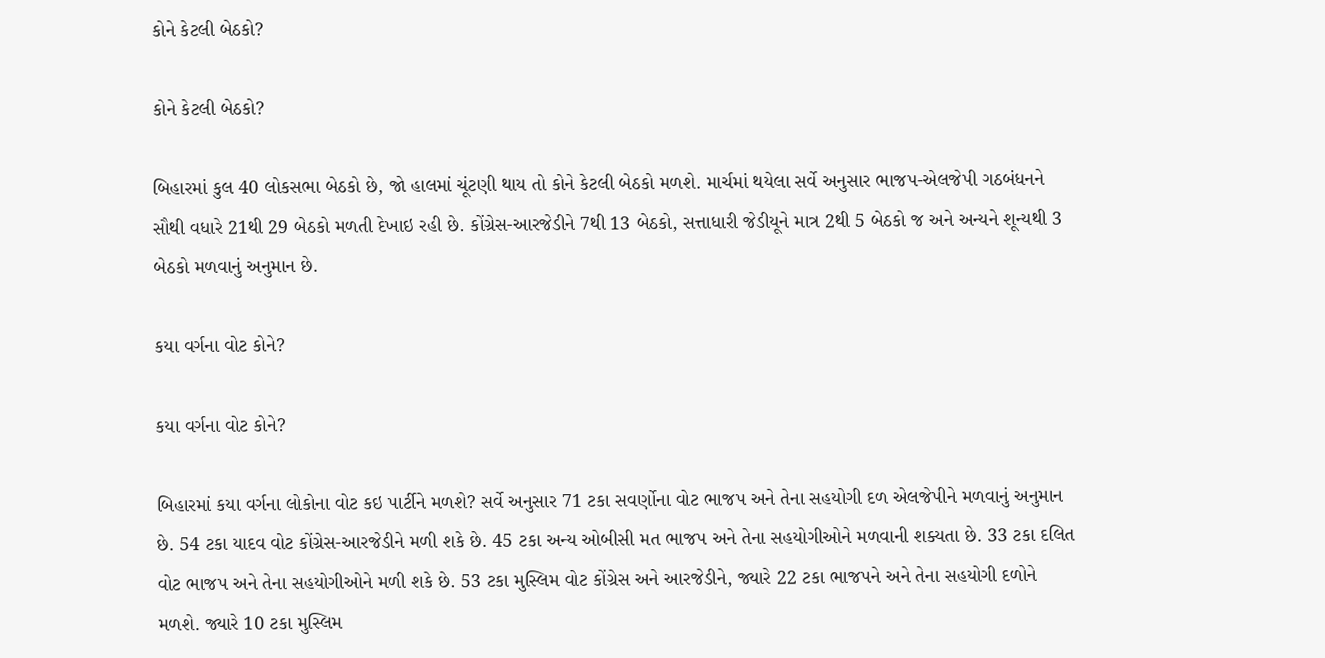કોને કેટલી બેઠકો?

કોને કેટલી બેઠકો?

બિહારમાં કુલ 40 લોકસભા બેઠકો છે, જો હાલમાં ચૂંટણી થાય તો કોને કેટલી બેઠકો મળશે. માર્ચમાં થયેલા સર્વે અનુસાર ભાજપ-એલજેપી ગઠબંધનને સૌથી વધારે 21થી 29 બેઠકો મળતી દેખાઇ રહી છે. કોંગ્રેસ-આરજેડીને 7થી 13 બેઠકો, સત્તાધારી જેડીયૂને માત્ર 2થી 5 બેઠકો જ અને અન્યને શૂન્યથી 3 બેઠકો મળવાનું અનુમાન છે.

કયા વર્ગના વોટ કોને?

કયા વર્ગના વોટ કોને?

બિહારમાં કયા વર્ગના લોકોના વોટ કઇ પાર્ટીને મળશે? સર્વે અનુસાર 71 ટકા સવર્ણોના વોટ ભાજપ અને તેના સહયોગી દળ એલજેપીને મળવાનું અનુમાન છે. 54 ટકા યાદવ વોટ કોંગ્રેસ-આરજેડીને મળી શકે છે. 45 ટકા અન્ય ઓબીસી મત ભાજપ અને તેના સહયોગીઓને મળવાની શક્યતા છે. 33 ટકા દલિત વોટ ભાજપ અને તેના સહયોગીઓને મળી શકે છે. 53 ટકા મુસ્લિમ વોટ કોંગ્રેસ અને આરજેડીને, જ્યારે 22 ટકા ભાજપને અને તેના સહયોગી દળોને મળશે. જ્યારે 10 ટકા મુસ્લિમ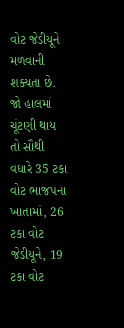વોટ જેડીયૂને મળવાની શક્યતા છે.
જો હાલમાં ચૂંટણી થાય તો સૌથી વધારે 35 ટકા વોટ ભાજપના ખાતામાં, 26 ટકા વોટ જેડીયૂને, 19 ટકા વોટ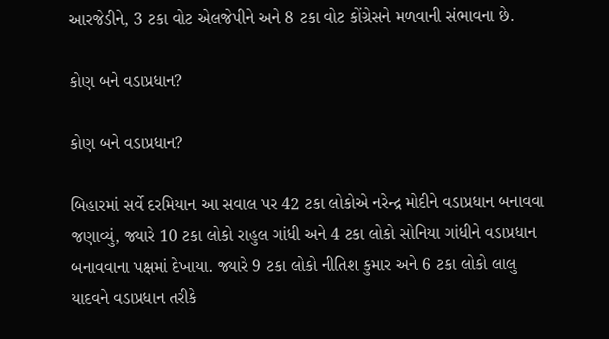આરજેડીને, 3 ટકા વોટ એલજેપીને અને 8 ટકા વોટ કોંગ્રેસને મળવાની સંભાવના છે.

કોણ બને વડાપ્રધાન?

કોણ બને વડાપ્રધાન?

બિહારમાં સર્વે દરમિયાન આ સવાલ પર 42 ટકા લોકોએ નરેન્દ્ર મોદીને વડાપ્રધાન બનાવવા જણાવ્યું, જ્યારે 10 ટકા લોકો રાહુલ ગાંધી અને 4 ટકા લોકો સોનિયા ગાંધીને વડાપ્રધાન બનાવવાના પક્ષમાં દેખાયા. જ્યારે 9 ટકા લોકો નીતિશ કુમાર અને 6 ટકા લોકો લાલુ યાદવને વડાપ્રધાન તરીકે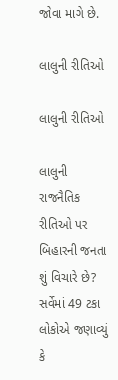જોવા માગે છે.

લાલુની રીતિઓ

લાલુની રીતિઓ

લાલુની રાજનૈતિક રીતિઓ પર બિહારની જનતા શું વિચારે છે? સર્વેમાં 49 ટકા લોકોએ જણાવ્યું કે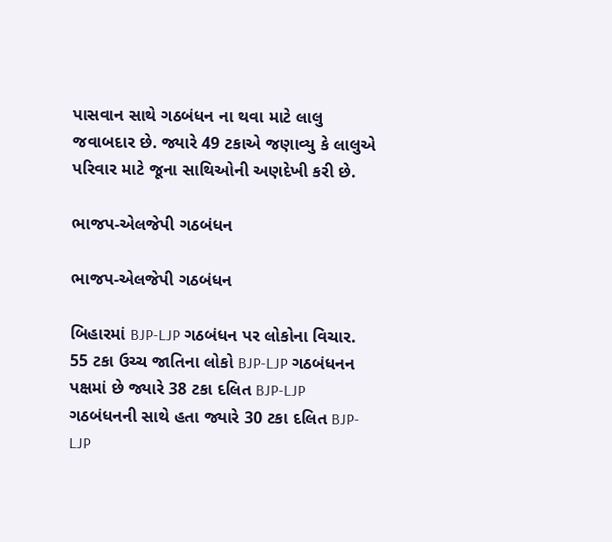પાસવાન સાથે ગઠબંધન ના થવા માટે લાલુ જવાબદાર છે. જ્યારે 49 ટકાએ જણાવ્યુ કે લાલુએ પરિવાર માટે જૂના સાથિઓની અણદેખી કરી છે.

ભાજપ-એલજેપી ગઠબંધન

ભાજપ-એલજેપી ગઠબંધન

બિહારમાં BJP-LJP ગઠબંધન પર લોકોના વિચાર. 55 ટકા ઉચ્ચ જાતિના લોકો BJP-LJP ગઠબંધનન પક્ષમાં છે જ્યારે 38 ટકા દલિત BJP-LJP ગઠબંધનની સાથે હતા જ્યારે 30 ટકા દલિત BJP-LJP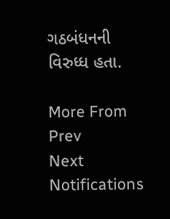ગઠબંધનની વિરુધ્ધ હતા.

More From
Prev
Next
Notifications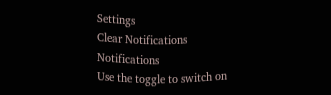Settings
Clear Notifications
Notifications
Use the toggle to switch on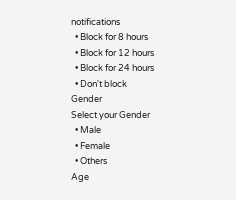notifications
  • Block for 8 hours
  • Block for 12 hours
  • Block for 24 hours
  • Don't block
Gender
Select your Gender
  • Male
  • Female
  • Others
Age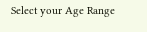Select your Age Range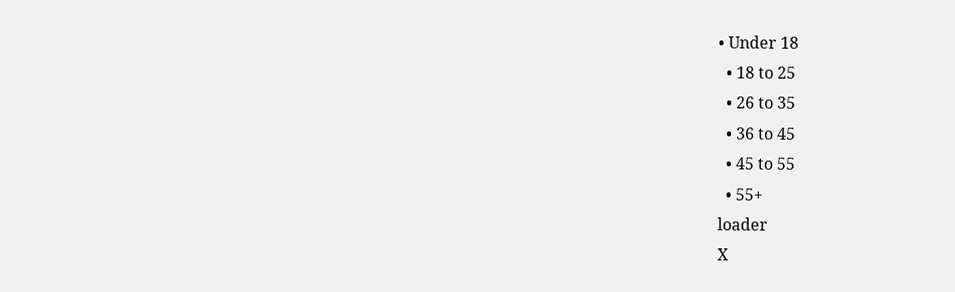• Under 18
  • 18 to 25
  • 26 to 35
  • 36 to 45
  • 45 to 55
  • 55+
loader
X